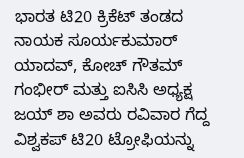ಭಾರತ ಟಿ20 ಕ್ರಿಕೆಟ್ ತಂಡದ ನಾಯಕ ಸೂರ್ಯಕುಮಾರ್ ಯಾದವ್, ಕೋಚ್ ಗೌತಮ್ ಗಂಭೀರ್ ಮತ್ತು ಐಸಿಸಿ ಅಧ್ಯಕ್ಷ ಜಯ್ ಶಾ ಅವರು ರವಿವಾರ ಗೆದ್ದ ವಿಶ್ವಕಪ್ ಟಿ20 ಟ್ರೋಫಿಯನ್ನು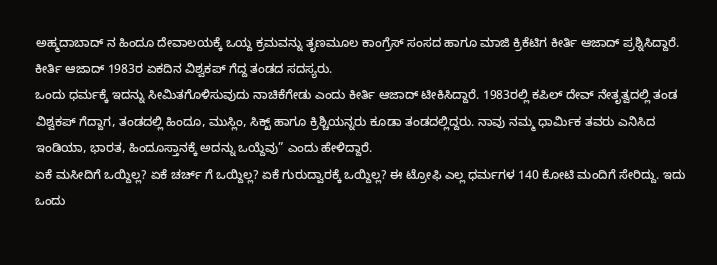ಅಹ್ಮದಾಬಾದ್ ನ ಹಿಂದೂ ದೇವಾಲಯಕ್ಕೆ ಒಯ್ದ ಕ್ರಮವನ್ನು ತೃಣಮೂಲ ಕಾಂಗ್ರೆಸ್ ಸಂಸದ ಹಾಗೂ ಮಾಜಿ ಕ್ರಿಕೆಟಿಗ ಕೀರ್ತಿ ಆಜಾದ್ ಪ್ರಶ್ನಿಸಿದ್ದಾರೆ.
ಕೀರ್ತಿ ಆಜಾದ್ 1983ರ ಏಕದಿನ ವಿಶ್ವಕಪ್ ಗೆದ್ದ ತಂಡದ ಸದಸ್ಯರು.
ಒಂದು ಧರ್ಮಕ್ಕೆ ಇದನ್ನು ಸೀಮಿತಗೊಳಿಸುವುದು ನಾಚಿಕೆಗೇಡು ಎಂದು ಕೀರ್ತಿ ಆಜಾದ್ ಟೀಕಿಸಿದ್ದಾರೆ. 1983ರಲ್ಲಿ ಕಪಿಲ್ ದೇವ್ ನೇತೃತ್ವದಲ್ಲಿ ತಂಡ ವಿಶ್ವಕಪ್ ಗೆದ್ದಾಗ, ತಂಡದಲ್ಲಿ ಹಿಂದೂ, ಮುಸ್ಲಿಂ, ಸಿಕ್ಖ್ ಹಾಗೂ ಕ್ರಿಶ್ಚಿಯನ್ನರು ಕೂಡಾ ತಂಡದಲ್ಲಿದ್ದರು. ನಾವು ನಮ್ಮ ಧಾರ್ಮಿಕ ತವರು ಎನಿಸಿದ ಇಂಡಿಯಾ, ಭಾರತ, ಹಿಂದೂಸ್ತಾನಕ್ಕೆ ಅದನ್ನು ಒಯ್ದೆವು” ಎಂದು ಹೇಳಿದ್ದಾರೆ.
ಏಕೆ ಮಸೀದಿಗೆ ಒಯ್ದಿಲ್ಲ? ಏಕೆ ಚರ್ಚ್ ಗೆ ಒಯ್ದಿಲ್ಲ? ಏಕೆ ಗುರುದ್ವಾರಕ್ಕೆ ಒಯ್ದಿಲ್ಲ? ಈ ಟ್ರೋಫಿ ಎಲ್ಲ ಧರ್ಮಗಳ 140 ಕೋಟಿ ಮಂದಿಗೆ ಸೇರಿದ್ದು. ಇದು ಒಂದು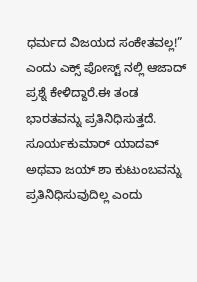ಧರ್ಮದ ವಿಜಯದ ಸಂಕೇತವಲ್ಲ!” ಎಂದು ಎಕ್ಸ್ ಪೋಸ್ಟ್ ನಲ್ಲಿ ಆಜಾದ್ ಪ್ರಶ್ನೆ ಕೇಳಿದ್ದಾರೆ.ಈ ತಂಡ ಭಾರತವನ್ನು ಪ್ರತಿನಿಧಿಸುತ್ತದೆ. ಸೂರ್ಯಕುಮಾರ್ ಯಾದವ್ ಅಥವಾ ಜಯ್ ಶಾ ಕುಟುಂಬವನ್ನು ಪ್ರತಿನಿಧಿಸುವುದಿಲ್ಲ ಎಂದು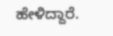ಹೇಳಿದ್ದಾರೆ.